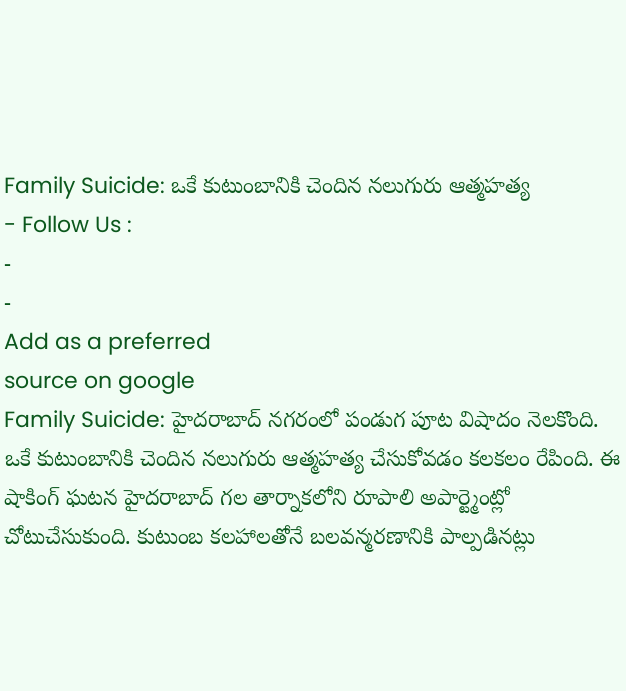Family Suicide: ఒకే కుటుంబానికి చెందిన నలుగురు ఆత్మహత్య
- Follow Us :
-
-
Add as a preferred
source on google
Family Suicide: హైదరాబాద్ నగరంలో పండుగ పూట విషాదం నెలకొంది. ఒకే కుటుంబానికి చెందిన నలుగురు ఆత్మహత్య చేసుకోవడం కలకలం రేపింది. ఈ షాకింగ్ ఘటన హైదరాబాద్ గల తార్నాకలోని రూపాలి అపార్ట్మెంట్లో చోటుచేసుకుంది. కుటుంబ కలహాలతోనే బలవన్మరణానికి పాల్పడినట్లు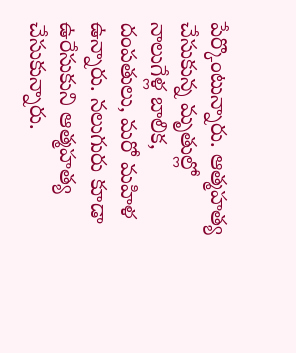పేర్కొంటున్నారు. ఆత్మహత్య చేసుకున్న మృతుల్లో నాలుగేళ్ల బాలిక, దంపతులు, మరో మహిళ ఉన్నారు. నలుగురు కూడా ఉరేసుకుని ఆత్మహత్య చేసుకున్నారు.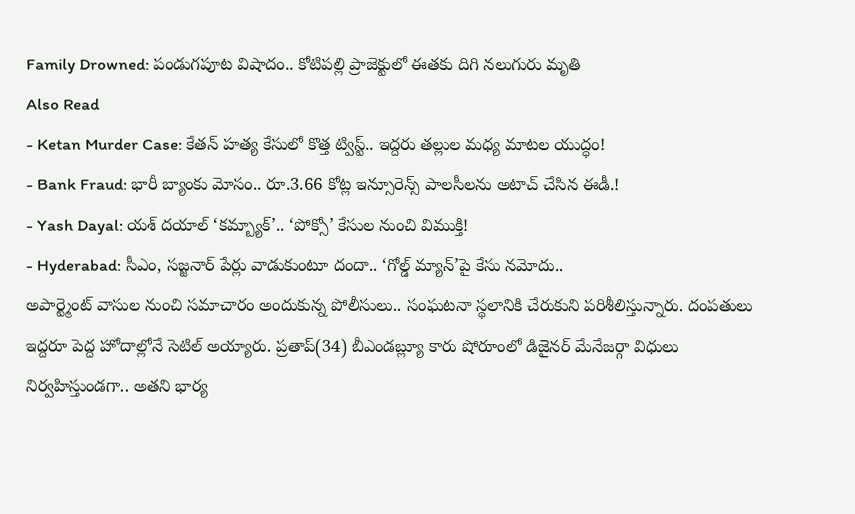Family Drowned: పండుగపూట విషాదం.. కోటిపల్లి ప్రాజెక్టులో ఈతకు దిగి నలుగురు మృతి
Also Read
- Ketan Murder Case: కేతన్ హత్య కేసులో కొత్త ట్విస్ట్.. ఇద్దరు తల్లుల మధ్య మాటల యుద్ధం!
- Bank Fraud: భారీ బ్యాంకు మోసం.. రూ.3.66 కోట్ల ఇన్సూరెన్స్ పాలసీలను అటాచ్ చేసిన ఈడీ.!
- Yash Dayal: యశ్ దయాల్ ‘కమ్బ్యాక్’.. ‘పోక్సో’ కేసుల నుంచి విముక్తి!
- Hyderabad: సీఎం, సజ్జనార్ పేర్లు వాడుకుంటూ దందా.. ‘గోల్డ్ మ్యాన్’పై కేసు నమోదు..
అపార్ట్మెంట్ వాసుల నుంచి సమాచారం అందుకున్న పోలీసులు.. సంఘటనా స్థలానికి చేరుకుని పరిశీలిస్తున్నారు. దంపతులు ఇద్దరూ పెద్ద హోదాల్లోనే సెటిల్ అయ్యారు. ప్రతాప్(34) బీఎండబ్ల్యూ కారు షోరూంలో డిజైనర్ మేనేజర్గా విధులు నిర్వహిస్తుండగా.. అతని భార్య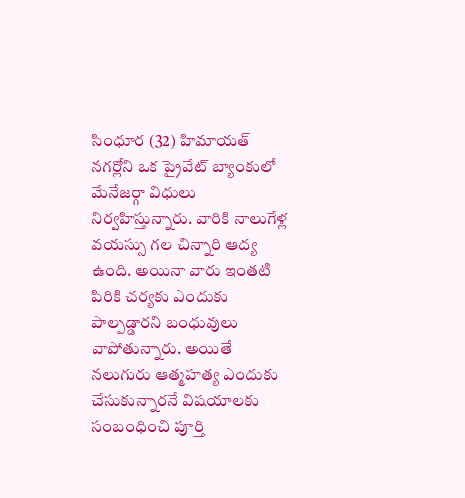సింధూర (32) హిమాయత్ నగర్లోని ఒక ప్రైవేట్ బ్యాంకులో మేనేజర్గా విధులు నిర్వహిస్తున్నారు. వారికి నాలుగేళ్ల వయస్సు గల చిన్నారి ఆద్య ఉంది. అయినా వారు ఇంతటి పిరికి చర్యకు ఎందుకు పాల్పడ్డారని బంధువులు వాపోతున్నారు. అయితే నలుగురు ఆత్మహత్య ఎందుకు చేసుకున్నారనే విషయాలకు సంబంధించి పూర్తి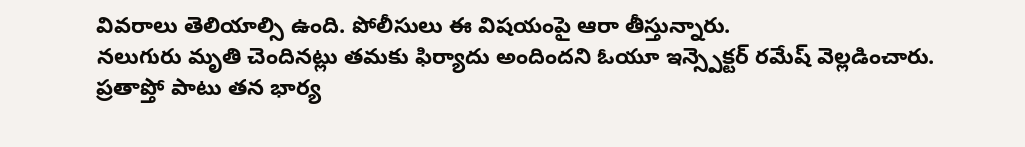వివరాలు తెలియాల్సి ఉంది. పోలీసులు ఈ విషయంపై ఆరా తీస్తున్నారు.
నలుగురు మృతి చెందినట్లు తమకు ఫిర్యాదు అందిందని ఓయూ ఇన్స్పెక్టర్ రమేష్ వెల్లడించారు. ప్రతాప్తో పాటు తన భార్య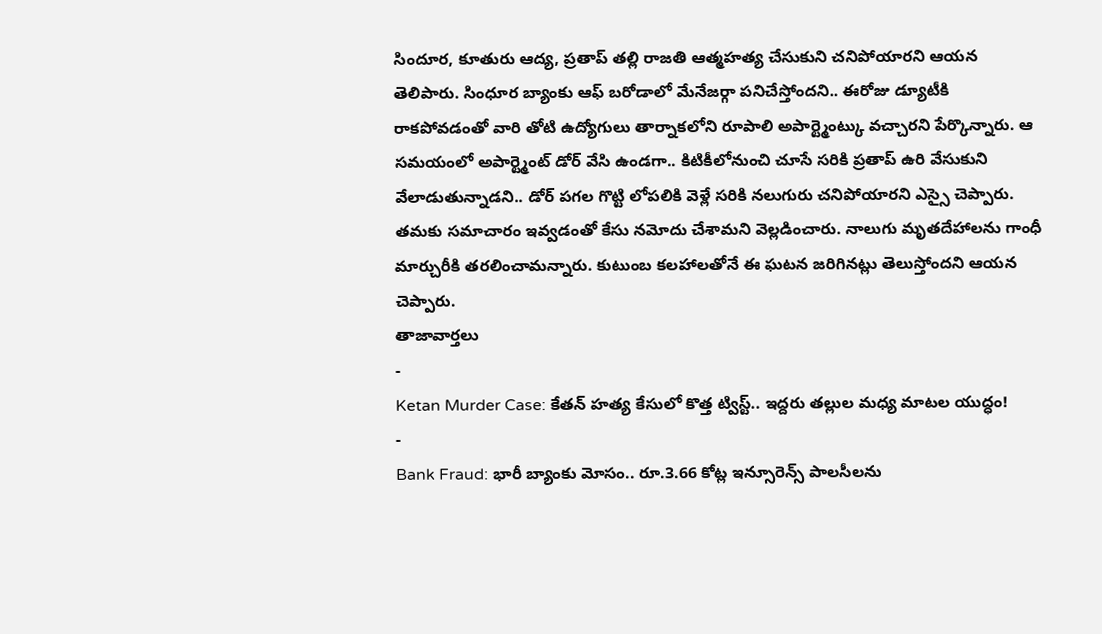సిందూర, కూతురు ఆద్య, ప్రతాప్ తల్లి రాజతి ఆత్మహత్య చేసుకుని చనిపోయారని ఆయన తెలిపారు. సింధూర బ్యాంకు ఆఫ్ బరోడాలో మేనేజర్గా పనిచేస్తోందని.. ఈరోజు డ్యూటీకి రాకపోవడంతో వారి తోటి ఉద్యోగులు తార్నాకలోని రూపాలి అపార్ట్మెంట్కు వచ్చారని పేర్కొన్నారు. ఆ సమయంలో అపార్ట్మెంట్ డోర్ వేసి ఉండగా.. కిటికీలోనుంచి చూసే సరికి ప్రతాప్ ఉరి వేసుకుని వేలాడుతున్నాడని.. డోర్ పగల గొట్టి లోపలికి వెళ్లే సరికి నలుగురు చనిపోయారని ఎస్సై చెప్పారు. తమకు సమాచారం ఇవ్వడంతో కేసు నమోదు చేశామని వెల్లడించారు. నాలుగు మృతదేహాలను గాంధీ మార్చురీకి తరలించామన్నారు. కుటుంబ కలహాలతోనే ఈ ఘటన జరిగినట్లు తెలుస్తోందని ఆయన చెప్పారు.
తాజావార్తలు
-
Ketan Murder Case: కేతన్ హత్య కేసులో కొత్త ట్విస్ట్.. ఇద్దరు తల్లుల మధ్య మాటల యుద్ధం!
-
Bank Fraud: భారీ బ్యాంకు మోసం.. రూ.3.66 కోట్ల ఇన్సూరెన్స్ పాలసీలను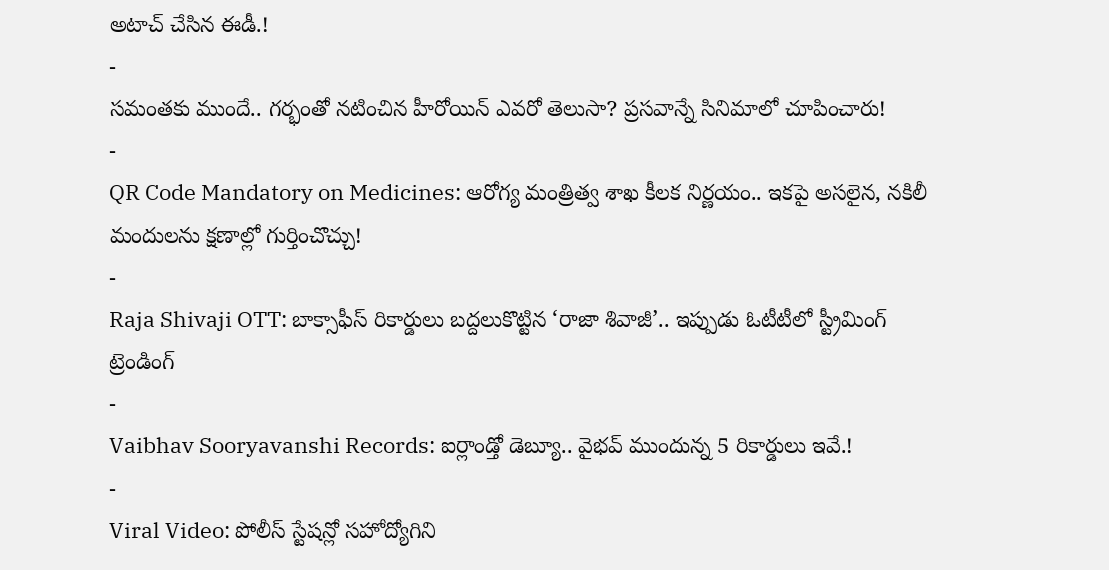అటాచ్ చేసిన ఈడీ.!
-
సమంతకు ముందే.. గర్భంతో నటించిన హీరోయిన్ ఎవరో తెలుసా? ప్రసవాన్నే సినిమాలో చూపించారు!
-
QR Code Mandatory on Medicines: ఆరోగ్య మంత్రిత్వ శాఖ కీలక నిర్ణయం.. ఇకపై అసలైన, నకిలీ మందులను క్షణాల్లో గుర్తించొచ్చు!
-
Raja Shivaji OTT: బాక్సాఫీస్ రికార్డులు బద్దలుకొట్టిన ‘రాజా శివాజీ’.. ఇప్పుడు ఓటీటీలో స్ట్రీమింగ్
ట్రెండింగ్
-
Vaibhav Sooryavanshi Records: ఐర్లాండ్తో డెబ్యూ.. వైభవ్ ముందున్న 5 రికార్డులు ఇవే.!
-
Viral Video: పోలీస్ స్టేషన్లో సహోద్యోగిని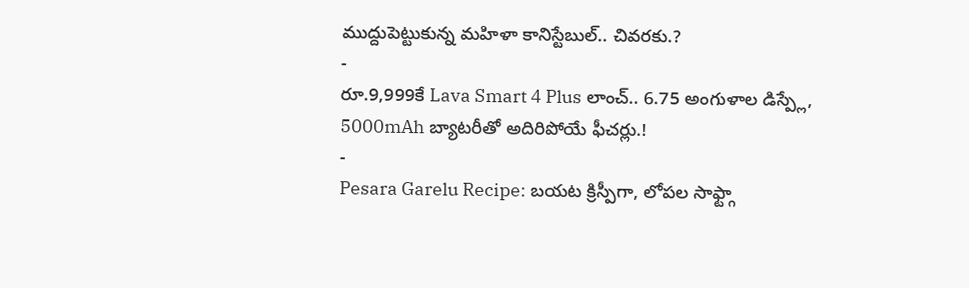ముద్దుపెట్టుకున్న మహిళా కానిస్టేబుల్.. చివరకు.?
-
రూ.9,999కే Lava Smart 4 Plus లాంచ్.. 6.75 అంగుళాల డిస్ప్లే, 5000mAh బ్యాటరీతో అదిరిపోయే ఫీచర్లు.!
-
Pesara Garelu Recipe: బయట క్రిస్పీగా, లోపల సాఫ్ట్గా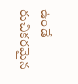ఉండే రుచికరమైన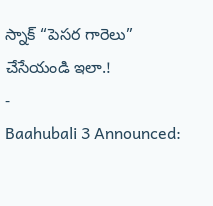స్నాక్ “పెసర గారెలు” చేసేయండి ఇలా.!
-
Baahubali 3 Announced: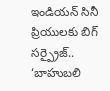ఇండియన్ సినీ ప్రియులకు బిగ్ సర్ప్రైజ్.. ‘బాహుబలి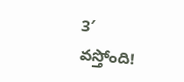3′ వస్తోంది!